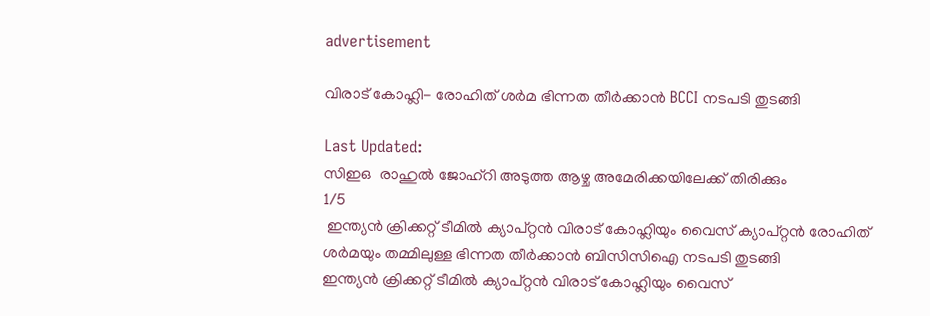advertisement

വിരാട് കോഹ്ലി- രോഹിത് ശർമ ഭിന്നത തീർക്കാൻ BCCI നടപടി തുടങ്ങി

Last Updated:
സിഇഒ  രാഹുല്‍ ജോഹ്റി അടുത്ത ആഴ്ച അമേരിക്കയിലേക്ക് തിരിക്കും
1/5
 ഇന്ത്യൻ ക്രിക്കറ്റ് ടീമിൽ ക്യാപ്റ്റൻ വിരാട് കോഹ്ലിയും വൈസ് ക്യാപ്റ്റൻ രോഹിത് ശർമയും തമ്മിലുള്ള ഭിന്നത തീർക്കാൻ ബിസിസിഐ നടപടി തുടങ്ങി
ഇന്ത്യൻ ക്രിക്കറ്റ് ടീമിൽ ക്യാപ്റ്റൻ വിരാട് കോഹ്ലിയും വൈസ്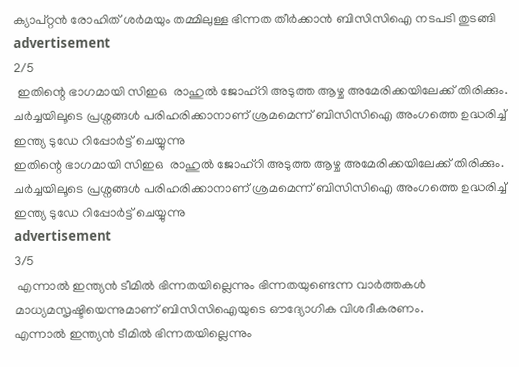ക്യാപ്റ്റൻ രോഹിത് ശർമയും തമ്മിലുള്ള ഭിന്നത തീർക്കാൻ ബിസിസിഐ നടപടി തുടങ്ങി
advertisement
2/5
 ഇതിന്റെ ഭാഗമായി സിഇഒ  രാഹുല്‍ ജോഹ്റി അടുത്ത ആഴ്ച അമേരിക്കയിലേക്ക് തിരിക്കും. ചർച്ചയിലൂടെ പ്രശ്നങ്ങൾ പരിഹരിക്കാനാണ് ശ്രമമെന്ന് ബിസിസിഐ അംഗത്തെ ഉദ്ധരിച്ച് ഇന്ത്യ ടുഡേ റിപ്പോർട്ട് ചെയ്യുന്നു
ഇതിന്റെ ഭാഗമായി സിഇഒ  രാഹുല്‍ ജോഹ്റി അടുത്ത ആഴ്ച അമേരിക്കയിലേക്ക് തിരിക്കും. ചർച്ചയിലൂടെ പ്രശ്നങ്ങൾ പരിഹരിക്കാനാണ് ശ്രമമെന്ന് ബിസിസിഐ അംഗത്തെ ഉദ്ധരിച്ച് ഇന്ത്യ ടുഡേ റിപ്പോർട്ട് ചെയ്യുന്നു
advertisement
3/5
 എന്നാൽ ഇന്ത്യൻ ടീമിൽ ഭിന്നതയില്ലെന്നും ഭിന്നതയുണ്ടെന്ന വാർത്തകൾ മാധ്യമസൃഷ്ടിയെന്നുമാണ് ബിസിസിഐയുടെ ഔദ്യോഗിക വിശദീകരണം.
എന്നാൽ ഇന്ത്യൻ ടീമിൽ ഭിന്നതയില്ലെന്നും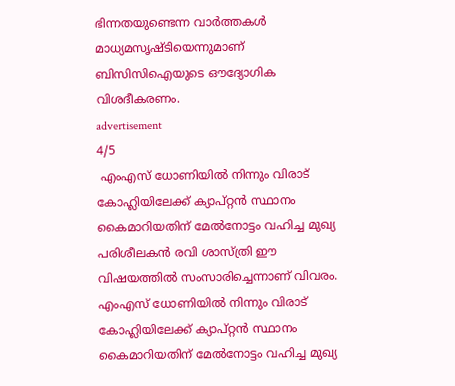ഭിന്നതയുണ്ടെന്ന വാർത്തകൾ മാധ്യമസൃഷ്ടിയെന്നുമാണ് ബിസിസിഐയുടെ ഔദ്യോഗിക വിശദീകരണം.
advertisement
4/5
 എംഎസ് ധോണിയിൽ നിന്നും വിരാട് കോഹ്ലിയിലേക്ക് ക്യാപ്റ്റൻ സ്ഥാനം കൈമാറിയതിന് മേൽനോട്ടം വഹിച്ച മുഖ്യ പരിശീലകൻ രവി ശാസ്ത്രി ഈ വിഷയത്തിൽ സംസാരിച്ചെന്നാണ് വിവരം.
എംഎസ് ധോണിയിൽ നിന്നും വിരാട് കോഹ്ലിയിലേക്ക് ക്യാപ്റ്റൻ സ്ഥാനം കൈമാറിയതിന് മേൽനോട്ടം വഹിച്ച മുഖ്യ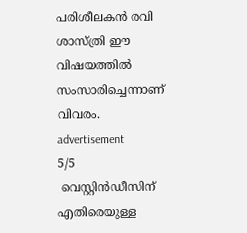പരിശീലകൻ രവി ശാസ്ത്രി ഈ വിഷയത്തിൽ സംസാരിച്ചെന്നാണ് വിവരം.
advertisement
5/5
 വെസ്റ്റിൻഡീസിന് എതിരെയുള്ള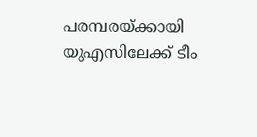പരമ്പരയ്ക്കായി യുഎസിലേക്ക് ടീം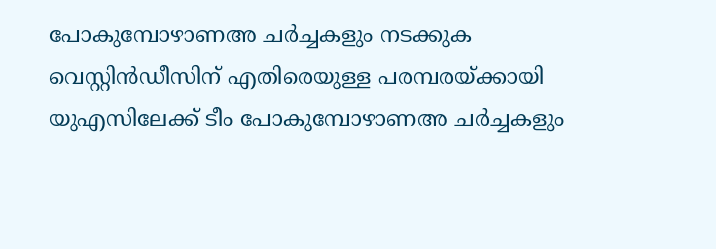പോകുമ്പോഴാണഅ ചർച്ചകളും നടക്കുക
വെസ്റ്റിൻഡീസിന് എതിരെയുള്ള പരമ്പരയ്ക്കായി യുഎസിലേക്ക് ടീം പോകുമ്പോഴാണഅ ചർച്ചകളും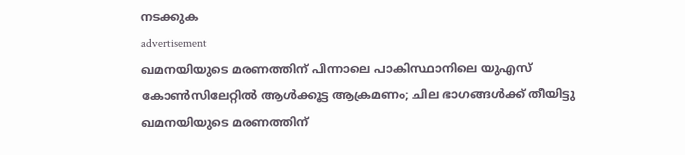നടക്കുക
advertisement
ഖമനയിയുടെ മരണത്തിന് പിന്നാലെ പാകിസ്ഥാനിലെ യുഎസ് കോൺസിലേറ്റിൽ ആൾക്കൂട്ട ആക്രമണം; ചില ഭാഗങ്ങൾക്ക് തീയിട്ടു
ഖമനയിയുടെ മരണത്തിന്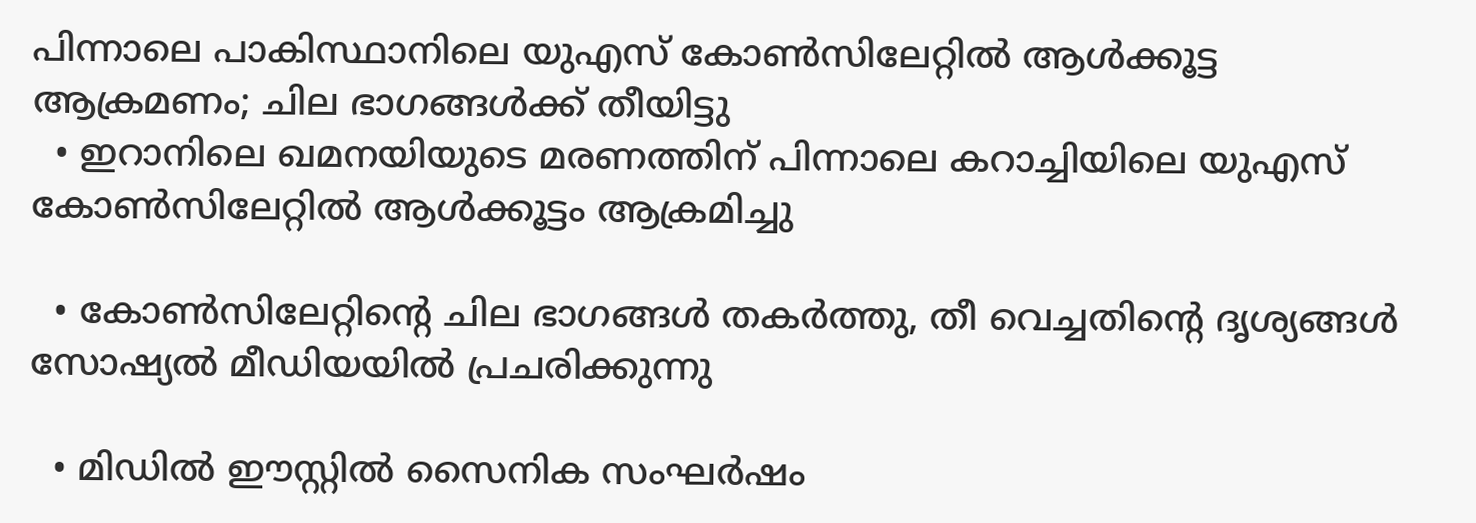പിന്നാലെ പാകിസ്ഥാനിലെ യുഎസ് കോൺസിലേറ്റിൽ ആൾക്കൂട്ട ആക്രമണം; ചില ഭാഗങ്ങൾക്ക് തീയിട്ടു
  • ഇറാനിലെ ഖമനയിയുടെ മരണത്തിന് പിന്നാലെ കറാച്ചിയിലെ യുഎസ് കോൺസിലേറ്റിൽ ആൾക്കൂട്ടം ആക്രമിച്ചു

  • കോൺസിലേറ്റിന്റെ ചില ഭാഗങ്ങൾ തകർത്തു, തീ വെച്ചതിന്റെ ദൃശ്യങ്ങൾ സോഷ്യൽ മീഡിയയിൽ പ്രചരിക്കുന്നു

  • മിഡിൽ ഈസ്റ്റിൽ സൈനിക സംഘർഷം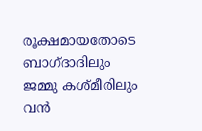രൂക്ഷമായതോടെ ബാഗ്ദാദിലും ജമ്മു കശ്മീരിലും വൻ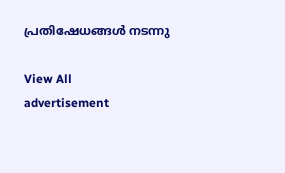പ്രതിഷേധങ്ങൾ നടന്നു

View All
advertisement